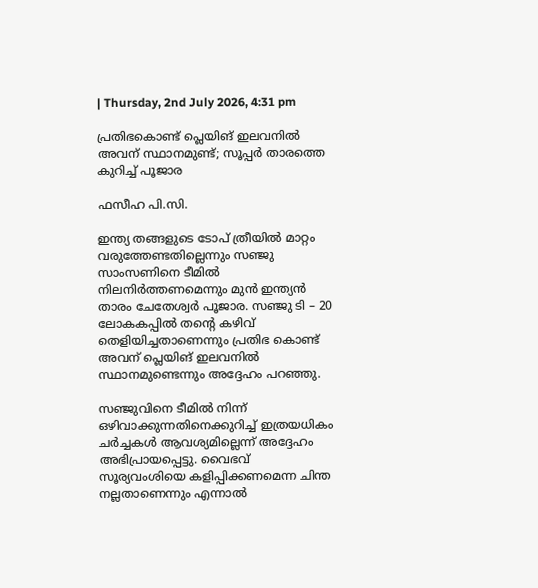| Thursday, 2nd July 2026, 4:31 pm

പ്രതിഭകൊണ്ട് പ്ലെയിങ് ഇലവനിൽ അവന് സ്ഥാനമുണ്ട്; സൂപ്പർ താരത്തെ കുറിച്ച് പൂജാര

ഫസീഹ പി.സി.

ഇന്ത്യ തങ്ങളുടെ ടോപ് ത്രീയിൽ മാറ്റം വരുത്തേണ്ടതില്ലെന്നും സഞ്ജു സാംസണിനെ ടീമിൽ നിലനിർത്തണമെന്നും മുൻ ഇന്ത്യൻ താരം ചേതേശ്വർ പൂജാര. സഞ്ജു ടി – 20 ലോകകപ്പിൽ തന്റെ കഴിവ് തെളിയിച്ചതാണെന്നും പ്രതിഭ കൊണ്ട് അവന് പ്ലെയിങ് ഇലവനിൽ സ്ഥാനമുണ്ടെന്നും അദ്ദേഹം പറഞ്ഞു.

സഞ്ജുവിനെ ടീമിൽ നിന്ന് ഒഴിവാക്കുന്നതിനെക്കുറിച്ച് ഇത്രയധികം ചർച്ചകൾ ആവശ്യമില്ലെന്ന് അദ്ദേഹം അഭിപ്രായപ്പെട്ടു. വൈഭവ് സൂര്യവംശിയെ കളിപ്പിക്കണമെന്ന ചിന്ത നല്ലതാണെന്നും എന്നാൽ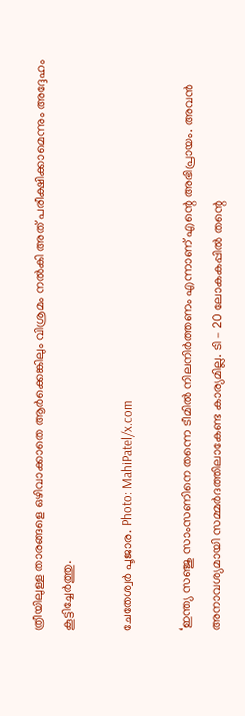ത്രീയിലുള്ള താരങ്ങളെ ഒഴിവാക്കാതെ ആർക്കെങ്കിലും വിശ്രമം നൽകി അത് പരീക്ഷിക്കാമെന്നും അദ്ദേഹം കൂട്ടിച്ചേർത്തു.

ചേതേശ്വർ പൂജാര. Photo: MahiPatel/x.com

‘ഇന്ത്യ സഞ്ജു സാംസണിനെ തന്നെ ടീമിൽ നിലനിർത്തണം എന്നാണ് എന്റെ അഭിപ്രായം. അവൻ അനാവശ്യമായി സമ്മർദത്തിലാകേണ്ട കാര്യമില്ല. ടി – 20 ലോകകപ്പിൽ തന്റെ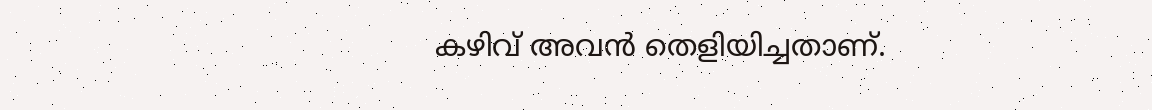കഴിവ് അവൻ തെളിയിച്ചതാണ്.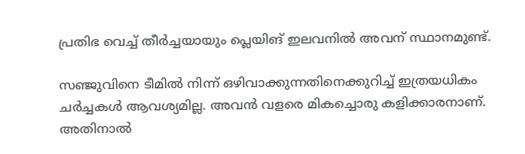പ്രതിഭ വെച്ച് തീർച്ചയായും പ്ലെയിങ് ഇലവനിൽ അവന് സ്ഥാനമുണ്ട്.

സഞ്ജുവിനെ ടീമിൽ നിന്ന് ഒഴിവാക്കുന്നതിനെക്കുറിച്ച് ഇത്രയധികം ചർച്ചകൾ ആവശ്യമില്ല. അവൻ വളരെ മികച്ചൊരു കളിക്കാരനാണ്. അതിനാൽ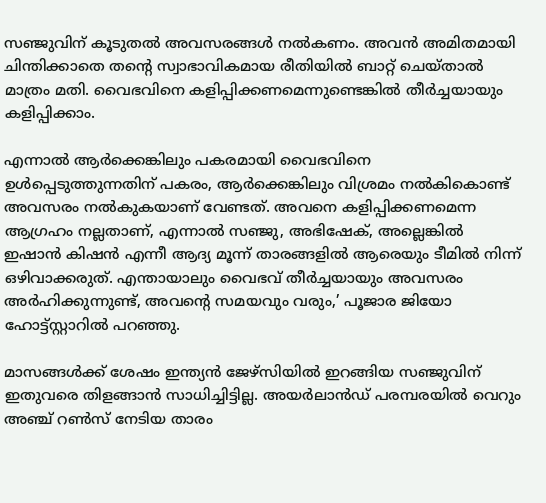സഞ്ജുവിന് കൂടുതൽ അവസരങ്ങൾ നൽകണം. അവൻ അമിതമായി ചിന്തിക്കാതെ തന്റെ സ്വാഭാവികമായ രീതിയിൽ ബാറ്റ് ചെയ്താൽ മാത്രം മതി. വൈഭവിനെ കളിപ്പിക്കണമെന്നുണ്ടെങ്കിൽ തീർച്ചയായും കളിപ്പിക്കാം.

എന്നാൽ ആർക്കെങ്കിലും പകരമായി വൈഭവിനെ ഉൾപ്പെടുത്തുന്നതിന് പകരം, ആർക്കെങ്കിലും വിശ്രമം നൽകികൊണ്ട് അവസരം നൽകുകയാണ് വേണ്ടത്. അവനെ കളിപ്പിക്കണമെന്ന ആഗ്രഹം നല്ലതാണ്, എന്നാൽ സഞ്ജു, അഭിഷേക്, അല്ലെങ്കിൽ ഇഷാൻ കിഷൻ എന്നീ ആദ്യ മൂന്ന് താരങ്ങളിൽ ആരെയും ടീമിൽ നിന്ന് ഒഴിവാക്കരുത്. എന്തായാലും വൈഭവ് തീർച്ചയായും അവസരം അർഹിക്കുന്നുണ്ട്, അവന്റെ സമയവും വരും,’ പൂജാര ജിയോ ഹോട്ട്സ്റ്റാറിൽ പറഞ്ഞു.

മാസങ്ങൾക്ക് ശേഷം ഇന്ത്യൻ ജേഴ്സിയിൽ ഇറങ്ങിയ സഞ്ജുവിന് ഇതുവരെ തിളങ്ങാൻ സാധിച്ചിട്ടില്ല. അയർലാൻഡ് പരമ്പരയിൽ വെറും അഞ്ച് റൺസ് നേടിയ താരം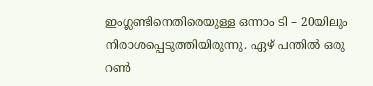ഇംഗ്ലണ്ടിനെതിരെയുള്ള ഒന്നാം ടി – 20യിലും നിരാശപ്പെടുത്തിയിരുന്നു. ഏഴ് പന്തിൽ ഒരു റൺ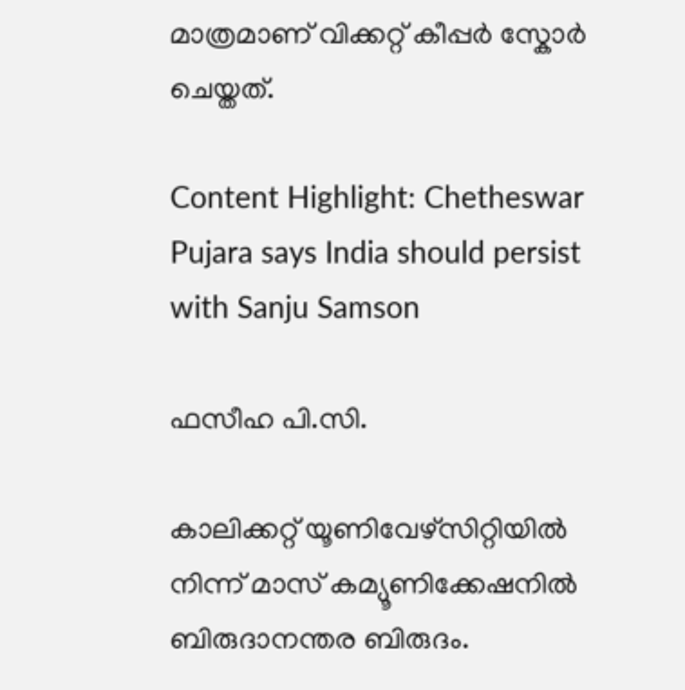മാത്രമാണ് വിക്കറ്റ് കീപ്പർ സ്കോർ ചെയ്തത്.

Content Highlight: Chetheswar Pujara says India should persist with Sanju Samson

ഫസീഹ പി.സി.

കാലിക്കറ്റ് യൂണിവേഴ്‌സിറ്റിയില്‍ നിന്ന് മാസ് കമ്യൂണിക്കേഷനില്‍ ബിരുദാനന്തര ബിരുദം.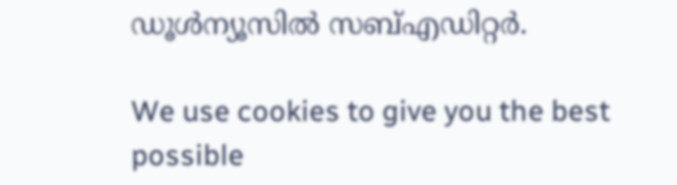ഡൂള്‍ന്യൂസില്‍ സബ്എഡിറ്റര്‍.

We use cookies to give you the best possible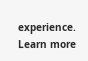experience. Learn more